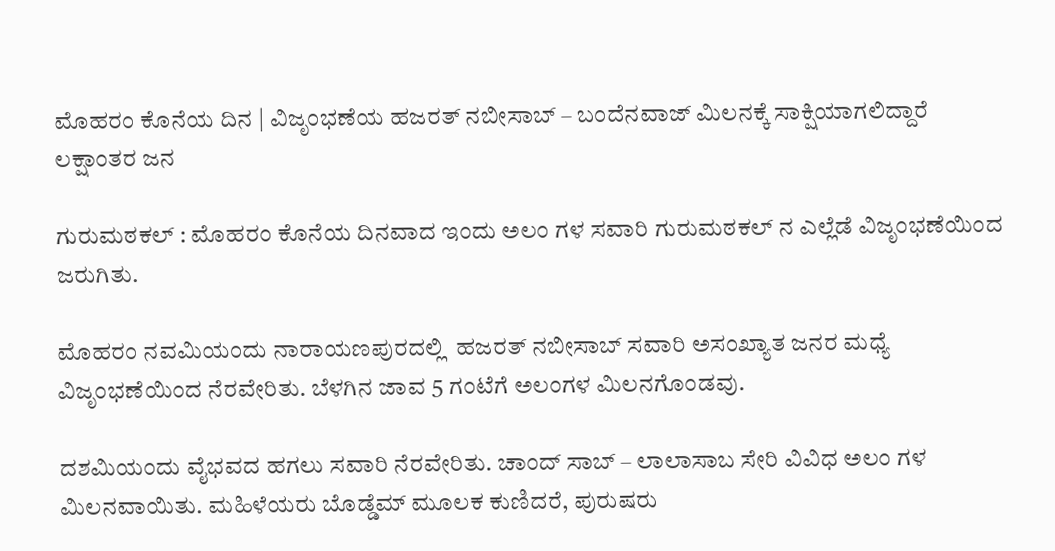ಮೊಹರಂ ಕೊನೆಯ ದಿನ | ವಿಜೃಂಭಣೆಯ ಹಜರತ್ ನಬೀಸಾಬ್ – ಬಂದೆನವಾಜ್ ಮಿಲನಕ್ಕೆ ಸಾಕ್ಷಿಯಾಗಲಿದ್ದಾರೆ ಲಕ್ಷಾಂತರ ಜನ

ಗುರುಮಠಕಲ್ : ಮೊಹರಂ ಕೊನೆಯ ದಿನವಾದ ಇಂದು ಅಲಂ ಗಳ ಸವಾರಿ ಗುರುಮಠಕಲ್ ನ ಎಲ್ಲೆಡೆ ವಿಜೃಂಭಣೆಯಿಂದ ಜರುಗಿತು.

ಮೊಹರಂ ನವಮಿಯಂದು ನಾರಾಯಣಪುರದಲ್ಲಿ  ಹಜರತ್ ನಬೀಸಾಬ್ ಸವಾರಿ ಅಸಂಖ್ಯಾತ ಜನರ ಮಧ್ಯೆ ವಿಜೃಂಭಣೆಯಿಂದ ನೆರವೇರಿತು. ಬೆಳಗಿನ ಜಾವ 5 ಗಂಟೆಗೆ ಅಲಂಗಳ ಮಿಲನಗೊಂಡವು.

ದಶಮಿಯಂದು ವೈಭವದ ಹಗಲು ಸವಾರಿ ನೆರವೇರಿತು. ಚಾಂದ್ ಸಾಬ್ – ಲಾಲಾಸಾಬ ಸೇರಿ ವಿವಿಧ ಅಲಂ ಗಳ ಮಿಲನವಾಯಿತು. ಮಹಿಳೆಯರು ಬೊಡ್ಡೆಮ್ ಮೂಲಕ ಕುಣಿದರೆ, ಪುರುಷರು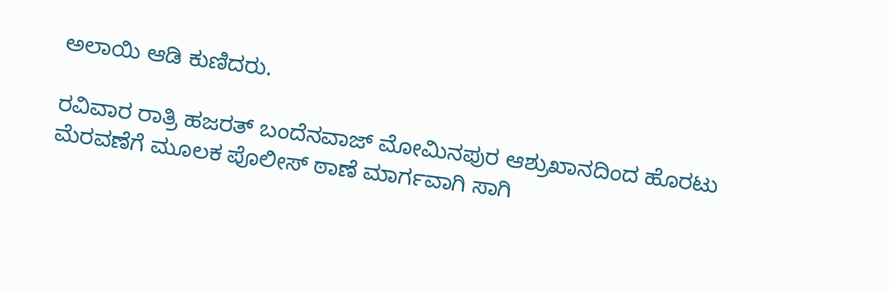ಅಲಾಯಿ ಆಡಿ ಕುಣಿದರು.

ರವಿವಾರ ರಾತ್ರಿ ಹಜರತ್ ಬಂದೆನವಾಜ್ ಮೋಮಿನಪುರ ಆಶ್ರುಖಾನದಿಂದ ಹೊರಟು ಮೆರವಣೆಗೆ ಮೂಲಕ ಪೊಲೀಸ್ ಠಾಣೆ ಮಾರ್ಗವಾಗಿ ಸಾಗಿ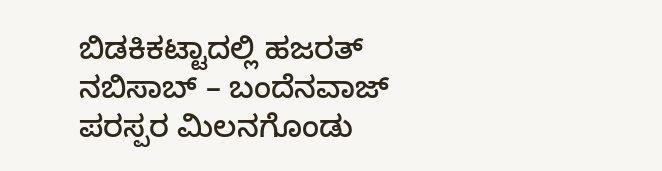ಬಿಡಕಿಕಟ್ಟಾದಲ್ಲಿ ಹಜರತ್ ನಬಿಸಾಬ್ – ಬಂದೆನವಾಜ್ ಪರಸ್ಪರ ಮಿಲನಗೊಂಡು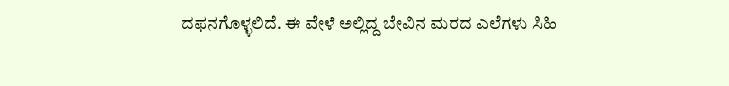ದಫನಗೊಳ್ಳಲಿದೆ. ಈ ವೇಳೆ ಅಲ್ಲಿದ್ದ ಬೇವಿನ ಮರದ ಎಲೆಗಳು ಸಿಹಿ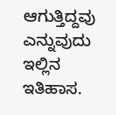ಆಗುತ್ತಿದ್ದವು ಎನ್ನುವುದು ಇಲ್ಲಿನ ಇತಿಹಾಸ.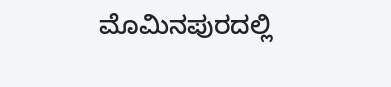ಮೊಮಿನಪುರದಲ್ಲಿ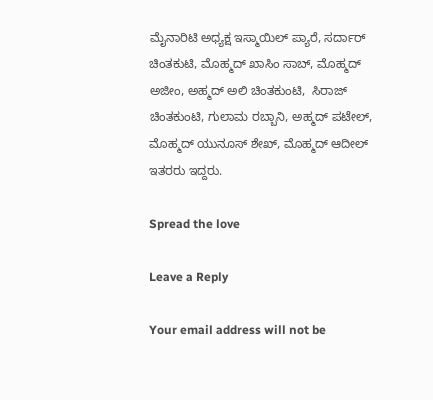ಮೈನಾರಿಟಿ ಅಧ್ಯಕ್ಷ ಇಸ್ಮಾಯಿಲ್ ಪ್ಯಾರೆ, ಸರ್ದಾರ್ ಚಿಂತಕುಟಿ, ಮೊಹ್ಮದ್ ಖಾಸಿಂ ಸಾಬ್, ಮೊಹ್ಮದ್ ಅಜೀಂ, ಅಹ್ಮದ್ ಅಲಿ ಚಿಂತಕುಂಟಿ,  ಸಿರಾಜ್ ಚಿಂತಕುಂಟಿ, ಗುಲಾಮ ರಬ್ಬಾನಿ, ಅಹ್ಮದ್ ಪಟೇಲ್, ಮೊಹ್ಮದ್ ಯುನೂಸ್ ಶೇಖ್, ಮೊಹ್ಮದ್ ಆದೀಲ್ ಇತರರು ಇದ್ದರು.

Spread the love

Leave a Reply

Your email address will not be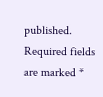published. Required fields are marked *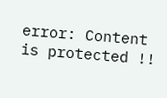error: Content is protected !!